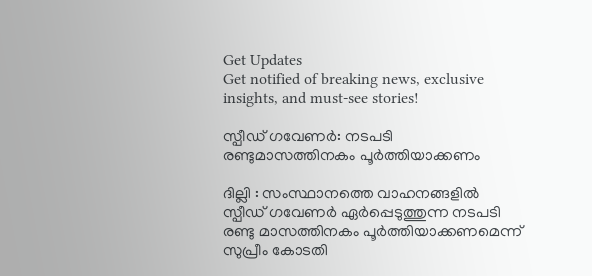Get Updates
Get notified of breaking news, exclusive insights, and must-see stories!

സ്പീഡ് ഗവേണര്‍: നടപടി രണ്ടുമാസത്തിനകം പൂര്‍ത്തിയാക്കണം

ദില്ലി : സംസ്ഥാനത്തെ വാഹനങ്ങളില്‍ സ്പീഡ് ഗവേണര്‍ ഏര്‍പ്പെടുത്തുന്ന നടപടി രണ്ടു മാസത്തിനകം പൂര്‍ത്തിയാക്കണമെന്ന് സുപ്രീം കോടതി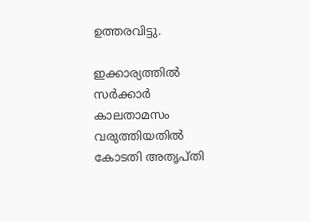ഉത്തരവിട്ടു.

ഇക്കാര്യത്തില്‍ സര്‍ക്കാര്‍ കാലതാമസം വരുത്തിയതില്‍ കോടതി അതൃപ്തി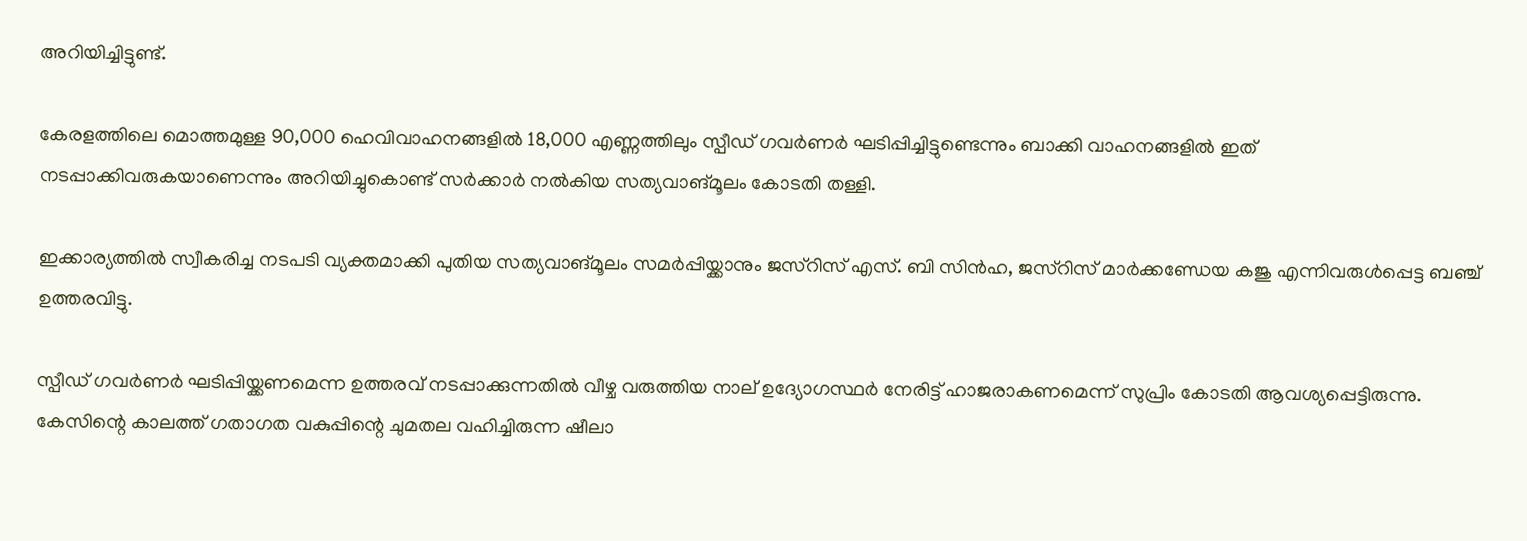അറിയിച്ചിട്ടുണ്ട്.

കേരളത്തിലെ മൊത്തമുള്ള 90,000 ഹെവിവാഹനങ്ങളില്‍ 18,000 എണ്ണത്തിലും സ്പീഡ് ഗവര്‍ണര്‍ ഘടിപ്പിച്ചിട്ടുണ്ടെന്നും ബാക്കി വാഹനങ്ങളില്‍ ഇത് നടപ്പാക്കിവരുകയാണെന്നും അറിയിച്ചുകൊണ്ട് സര്‍ക്കാര്‍ നല്‍കിയ സത്യവാങ്മൂലം കോടതി തള്ളി.

ഇക്കാര്യത്തില്‍ സ്വീകരിച്ച നടപടി വ്യക്തമാക്കി പുതിയ സത്യവാങ്മൂലം സമര്‍പ്പിയ്ക്കാനും ജസ്റിസ് എസ്. ബി സിന്‍ഹ, ജസ്റിസ് മാര്‍ക്കണ്ഡേയ കജു എന്നിവരുള്‍പ്പെട്ട ബഞ്ച് ഉത്തരവിട്ടു.

സ്പീഡ് ഗവര്‍ണര്‍ ഘടിപ്പിയ്ക്കണമെന്ന ഉത്തരവ് നടപ്പാക്കുന്നതില്‍ വീഴ്ച വരുത്തിയ നാല് ഉദ്യോഗസ്ഥര്‍ നേരിട്ട് ഹാജരാകണമെന്ന് സുപ്രിം കോടതി ആവശ്യപ്പെട്ടിരുന്നു. കേസിന്റെ കാലത്ത് ഗതാഗത വകുപ്പിന്റെ ചുമതല വഹിച്ചിരുന്ന ഷീലാ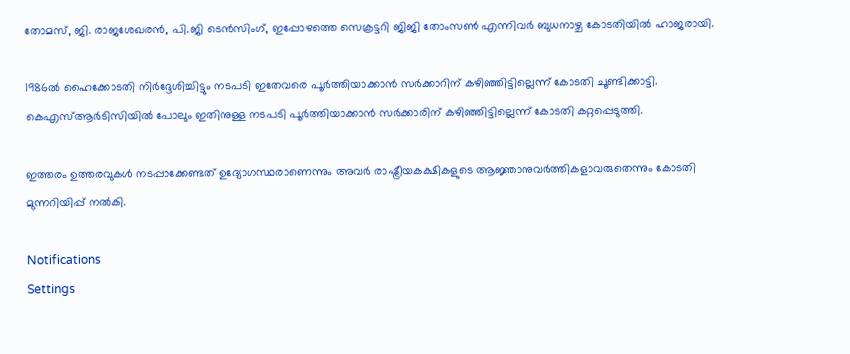തോമസ്, ജി. രാജശേഖരന്‍, പി.ജി ടെന്‍സിംഗ്, ഇപ്പോഴത്തെ സെക്രട്ടറി ജിജി തോംസണ്‍ എന്നിവര്‍ ബുധനാഴ്ച കോടതിയില്‍ ഹാജരായി.

1986ല്‍ ഹൈക്കോടതി നിര്‍ദ്ദേശിച്ചിട്ടും നടപടി ഇതേവരെ പൂര്‍ത്തിയാക്കാന്‍ സര്‍ക്കാറിന് കഴിഞ്ഞിട്ടില്ലെന്ന് കോടതി ചൂണ്ടിക്കാട്ടി. കെഎസ്ആര്‍ടിസിയില്‍ പോലും ഇതിനുള്ള നടപടി പൂര്‍ത്തിയാക്കാന്‍ സര്‍ക്കാരിന് കഴിഞ്ഞിട്ടില്ലെന്ന് കോടതി കറ്റപ്പെടുത്തി.

ഇത്തരം ഉത്തരവുകള്‍ നടപ്പാക്കേണ്ടത് ഉദ്യോഗസ്ഥരാണെന്നും അവര്‍ രാഷ്ട്രീയകക്ഷികളുടെ ആജ്ഞാനുവര്‍ത്തികളാവരുതെന്നും കോടതി മുന്നറിയിപ്പ് നല്‍കി.

Notifications
Settings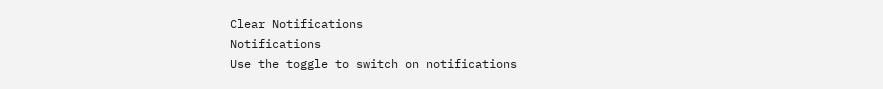Clear Notifications
Notifications
Use the toggle to switch on notifications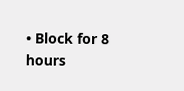• Block for 8 hours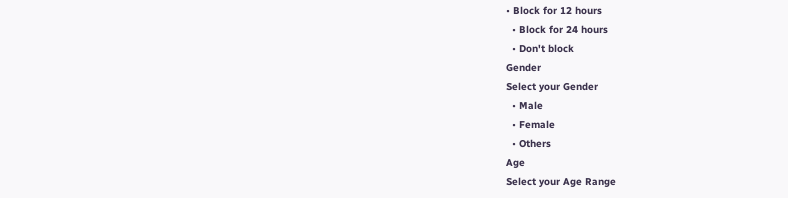• Block for 12 hours
  • Block for 24 hours
  • Don't block
Gender
Select your Gender
  • Male
  • Female
  • Others
Age
Select your Age Range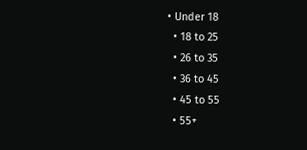• Under 18
  • 18 to 25
  • 26 to 35
  • 36 to 45
  • 45 to 55
  • 55+